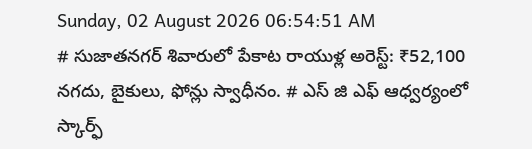Sunday, 02 August 2026 06:54:51 AM
# సుజాతనగర్ శివారులో పేకాట రాయుళ్ల అరెస్ట్: ₹52,100 నగదు, బైకులు, ఫోన్లు స్వాధీనం. # ఎస్ జి ఎఫ్ ఆధ్వర్యంలో స్కార్ఫ్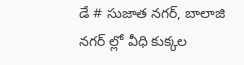డే # సుజాత నగర్, బాలాజి నగర్ ల్లో వీధి కుక్కల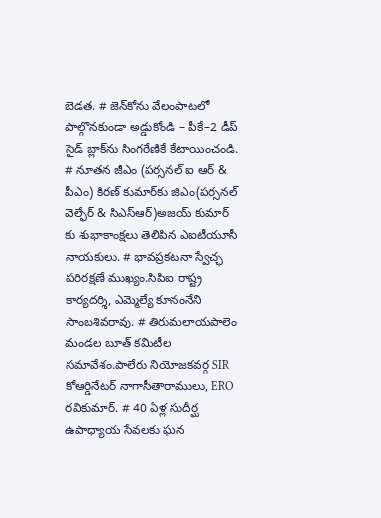బెడత. # జెన్‌కోను వేలంపాటలో పాల్గొనకుండా అడ్డుకోండి – పీకే–2 డీప్ సైడ్ బ్లాక్‌ను సింగరేణికే కేటాయించండి. # నూతన జీఎం (పర్సనల్ ఐ ఆర్ & పీఎం) కిరణ్ కుమార్‌కు జిఎం(పర్సనల్ వెల్ఫేర్ & సిఎస్ఆర్)అజయ్ కుమార్ కు శుభాకాంక్షలు తెలిపిన ఎఐటీయూసీ నాయకులు. # భావప్రకటనా స్వేచ్ఛ పరిరక్షణే ముఖ్యం.సిపిఐ రాష్ట్ర కార్యదర్శి, ఎమ్మెల్యే కూనంనేని సాంబశివరావు. # తిరుమలాయపాలెం మండల బూత్ కమిటీల సమావేశం.పాలేరు నియోజకవర్గ SIR కోఆర్డినేటర్ నాగాసీతారాములు, ERO రవికుమార్. # 40 ఏళ్ల సుదీర్ఘ ఉపాధ్యాయ సేవలకు ఘన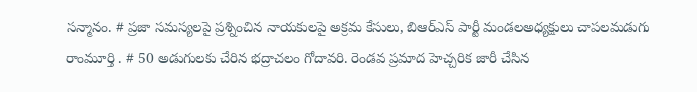సన్మానం. # ప్రజా సమస్యలపై ప్రశ్నించిన నాయకులపై అక్రమ కేసులు, బిఆర్ఎస్ పార్టీ మండలఅధ్యక్షులు చాపలమడుగు రాంమూర్తి . # 50 అడుగులకు చేరిన భద్రాచలం గోదావరి. రెండవ ప్రమాద హెచ్చరిక జారీ చేసిన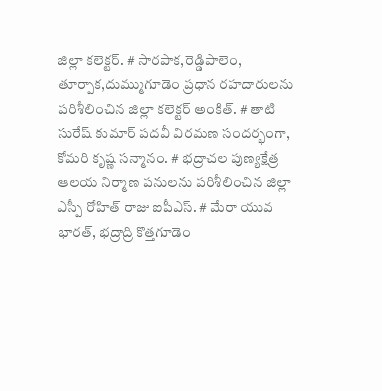జిల్లా కలెక్టర్. # సారపాక,రెడ్డిపాలెం, తూర్పాక,దుమ్ముగూడెం ప్రధాన రహదారులను పరిశీలించిన జిల్లా కలెక్టర్ అంకిత్. # తాటి సురేష్ కుమార్ పదవీ విరమణ సందర్భంగా, కోమరి కృష్ణ సన్మానం. # భద్రాచల పుణ్యక్షేత్ర ఆలయ నిర్మాణ పనులను పరిశీలించిన జిల్లా ఎస్పీ రోహిత్ రాజు ఐపీఎస్. # మేరా యువ భారత్, భద్రాద్రి కొత్తగూడెం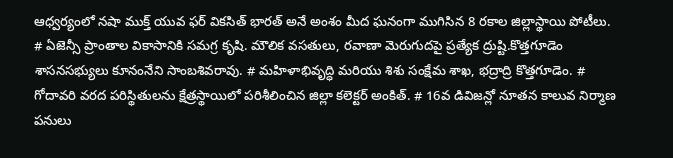ఆధ్వర్యంలో నషా ముక్త్ యువ ఫర్ వికసిత్ భారత్ అనే అంశం మీద ఘనంగా ముగిసిన 8 రకాల జిల్లాస్థాయి పోటీలు. # ఏజెన్సీ ప్రాంతాల వికాసానికి సమగ్ర కృషి. మౌలిక వసతులు, రవాణా మెరుగుదపై ప్రత్యేక ద్రుష్టి.కొత్తగూడెం శాసనసభ్యులు కూనంనేని సాంబశివరావు. # మహిళాభివృద్ధి మరియు శిశు సంక్షేమ శాఖ, భద్రాద్రి కొత్తగూడెం. # గోదావరి వరద పరిస్థితులను క్షేత్రస్థాయిలో పరిశీలించిన జిల్లా కలెక్టర్ అంకిత్. # 16వ డివిజన్లో నూతన కాలువ నిర్మాణ పనులు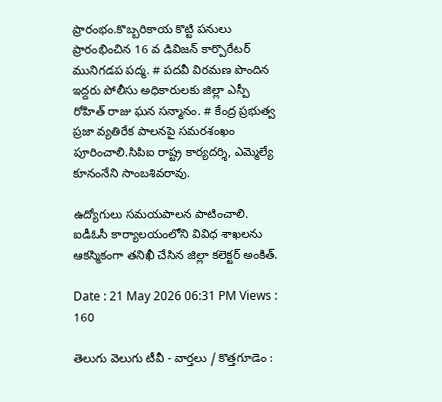ప్రారంభం.కొబ్బరికాయ కొట్టి పనులు ప్రారంభించిన 16 వ డివిజన్ కార్పొరేటర్ మునిగడప పద్మ. # పదవీ విరమణ పొందిన ఇద్దరు పోలీసు అధికారులకు జిల్లా ఎస్పీ రోహిత్ రాజు ఘన సన్మానం. # కేంద్ర ప్రభుత్వ ప్రజా వ్యతిరేక పాలనపై సమరశంఖం పూరించాలి.సిపిఐ రాష్ట్ర కార్యదర్శి, ఎమ్మెల్యే కూనంనేని సాంబశివరావు.

ఉద్యోగులు సమయపాలన పాటించాలి. ఐడీఓసీ కార్యాలయంలోని వివిధ శాఖలను ఆకస్మికంగా తనిఖీ చేసిన జిల్లా కలెక్టర్ అంకిత్.

Date : 21 May 2026 06:31 PM Views : 160

తెలుగు వెలుగు టీవీ - వార్తలు / కొత్తగూడెం :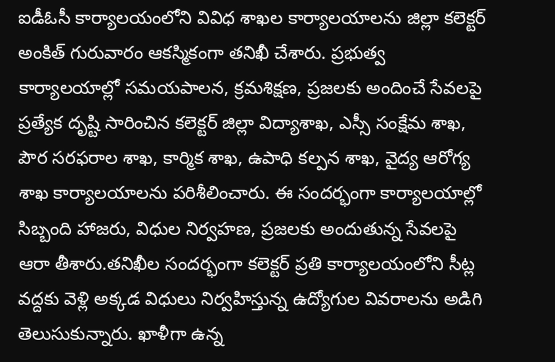ఐడీఓసీ కార్యాలయంలోని వివిధ శాఖల కార్యాలయాలను జిల్లా కలెక్టర్ అంకిత్ గురువారం ఆకస్మికంగా తనిఖీ చేశారు. ప్రభుత్వ కార్యాలయాల్లో సమయపాలన, క్రమశిక్షణ, ప్రజలకు అందించే సేవలపై ప్రత్యేక దృష్టి సారించిన కలెక్టర్ జిల్లా విద్యాశాఖ, ఎస్సీ సంక్షేమ శాఖ, పౌర సరఫరాల శాఖ, కార్మిక శాఖ, ఉపాధి కల్పన శాఖ, వైద్య ఆరోగ్య శాఖ కార్యాలయాలను పరిశీలించారు. ఈ సందర్భంగా కార్యాలయాల్లో సిబ్బంది హాజరు, విధుల నిర్వహణ, ప్రజలకు అందుతున్న సేవలపై ఆరా తీశారు.తనిఖీల సందర్భంగా కలెక్టర్ ప్రతి కార్యాలయంలోని సీట్ల వద్దకు వెళ్లి అక్కడ విధులు నిర్వహిస్తున్న ఉద్యోగుల వివరాలను అడిగి తెలుసుకున్నారు. ఖాళీగా ఉన్న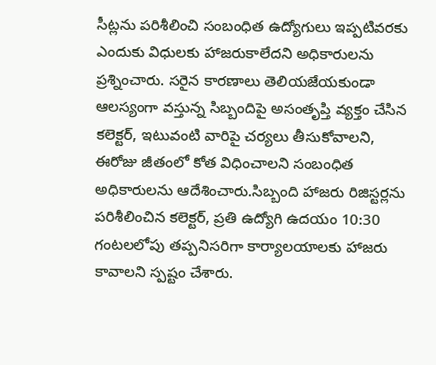సీట్లను పరిశీలించి సంబంధిత ఉద్యోగులు ఇప్పటివరకు ఎందుకు విధులకు హాజరుకాలేదని అధికారులను ప్రశ్నించారు. సరైన కారణాలు తెలియజేయకుండా ఆలస్యంగా వస్తున్న సిబ్బందిపై అసంతృప్తి వ్యక్తం చేసిన కలెక్టర్, ఇటువంటి వారిపై చర్యలు తీసుకోవాలని, ఈరోజు జీతంలో కోత విధించాలని సంబంధిత అధికారులను ఆదేశించారు.సిబ్బంది హాజరు రిజిస్టర్లను పరిశీలించిన కలెక్టర్, ప్రతి ఉద్యోగి ఉదయం 10:30 గంటలలోపు తప్పనిసరిగా కార్యాలయాలకు హాజరు కావాలని స్పష్టం చేశారు.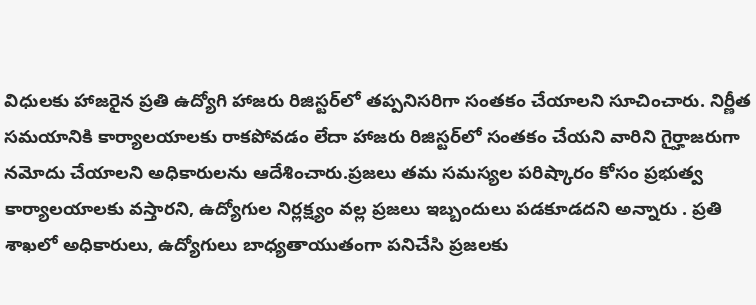విధులకు హాజరైన ప్రతి ఉద్యోగి హాజరు రిజిస్టర్‌లో తప్పనిసరిగా సంతకం చేయాలని సూచించారు. నిర్ణీత సమయానికి కార్యాలయాలకు రాకపోవడం లేదా హాజరు రిజిస్టర్‌లో సంతకం చేయని వారిని గైర్హాజరుగా నమోదు చేయాలని అధికారులను ఆదేశించారు.ప్రజలు తమ సమస్యల పరిష్కారం కోసం ప్రభుత్వ కార్యాలయాలకు వస్తారని, ఉద్యోగుల నిర్లక్ష్యం వల్ల ప్రజలు ఇబ్బందులు పడకూడదని అన్నారు . ప్రతి శాఖలో అధికారులు, ఉద్యోగులు బాధ్యతాయుతంగా పనిచేసి ప్రజలకు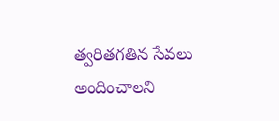త్వరితగతిన సేవలు అందించాలని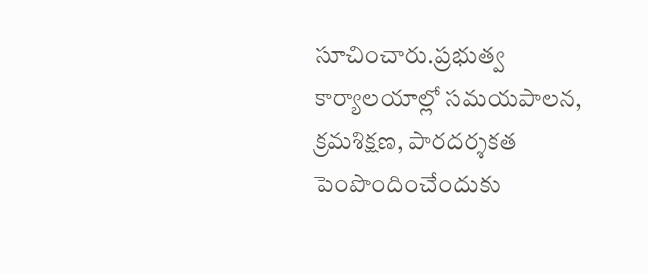సూచించారు.ప్రభుత్వ కార్యాలయాల్లో సమయపాలన, క్రమశిక్షణ, పారదర్శకత పెంపొందించేందుకు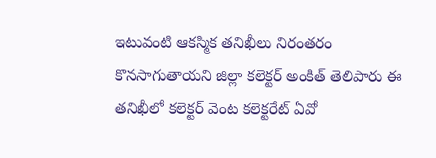ఇటువంటి ఆకస్మిక తనిఖీలు నిరంతరం కొనసాగుతాయని జిల్లా కలెక్టర్ అంకిత్ తెలిపారు ఈ తనిఖీలో కలెక్టర్ వెంట కలెక్టరేట్ ఏవో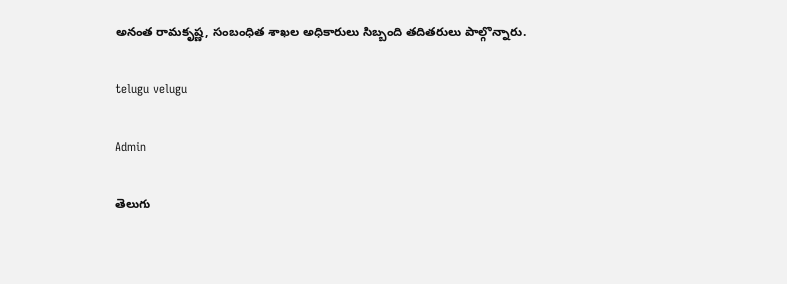అనంత రామకృష్ణ, సంబంధిత శాఖల అధికారులు సిబ్బంది తదితరులు పాల్గొన్నారు.

telugu velugu

Admin

తెలుగు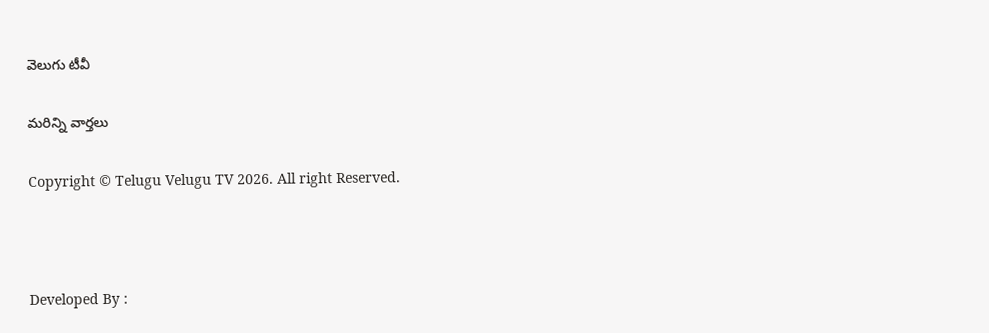వెలుగు టీవీ

మరిన్ని వార్తలు

Copyright © Telugu Velugu TV 2026. All right Reserved.



Developed By :